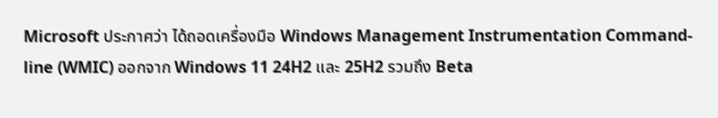Microsoft ประกาศว่า ได้ถอดเครื่องมือ Windows Management Instrumentation Command-line (WMIC) ออกจาก Windows 11 24H2 และ 25H2 รวมถึง Beta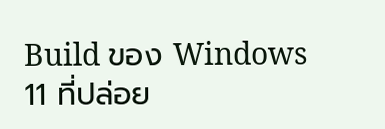Build ของ Windows 11 ที่ปล่อย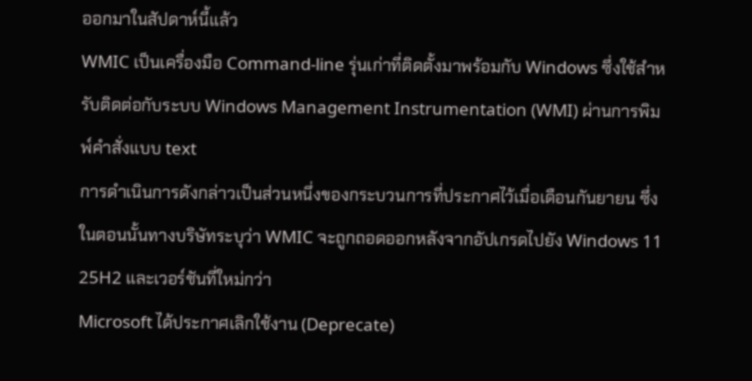ออกมาในสัปดาห์นี้แล้ว
WMIC เป็นเครื่องมือ Command-line รุ่นเก่าที่ติดตั้งมาพร้อมกับ Windows ซึ่งใช้สำหรับติดต่อกับระบบ Windows Management Instrumentation (WMI) ผ่านการพิมพ์คำสั่งแบบ text
การดำเนินการดังกล่าวเป็นส่วนหนึ่งของกระบวนการที่ประกาศไว้เมื่อเดือนกันยายน ซึ่งในตอนนั้นทางบริษัทระบุว่า WMIC จะถูกถอดออกหลังจากอัปเกรดไปยัง Windows 11 25H2 และเวอร์ชันที่ใหม่กว่า
Microsoft ได้ประกาศเลิกใช้งาน (Deprecate)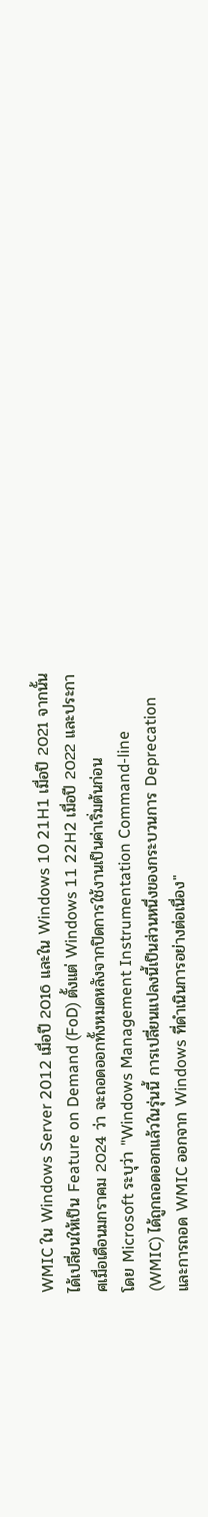WMIC ใน Windows Server 2012 เมื่อปี 2016 และใน Windows 10 21H1 เมื่อปี 2021 จากนั้นได้เปลี่ยนให้เป็น Feature on Demand (FoD) ตั้งแต่ Windows 11 22H2 เมื่อปี 2022 และประกาศเมื่อเดือนมกราคม 2024 ว่า จะถอดออกทั้งหมดหลังจากปิดการใช้งานเป็นค่าเริ่มต้นก่อน
โดย Microsoft ระบุว่า "Windows Management Instrumentation Command-line (WMIC) ได้ถูกถอดออกแล้วในรุ่นนี้ การเปลี่ยนแปลงนี้เป็นส่วนหนึ่งของกระบวนการ Deprecation และการถอด WMIC ออกจาก Windows ที่ดำเนินการอย่างต่อเนื่อง"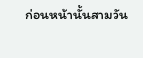ก่อนหน้านั้นสามวัน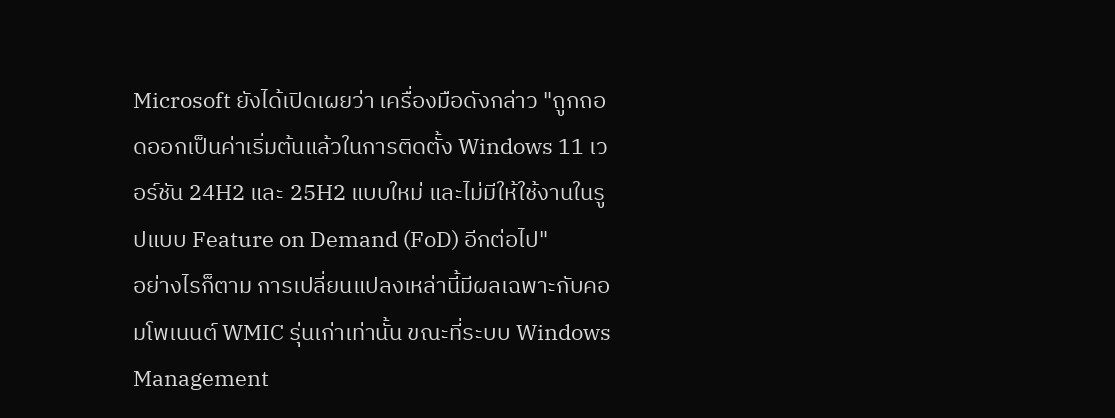Microsoft ยังได้เปิดเผยว่า เครื่องมือดังกล่าว "ถูกถอดออกเป็นค่าเริ่มต้นแล้วในการติดตั้ง Windows 11 เวอร์ชัน 24H2 และ 25H2 แบบใหม่ และไม่มีให้ใช้งานในรูปแบบ Feature on Demand (FoD) อีกต่อไป"
อย่างไรก็ตาม การเปลี่ยนแปลงเหล่านี้มีผลเฉพาะกับคอมโพเนนต์ WMIC รุ่นเก่าเท่านั้น ขณะที่ระบบ Windows Management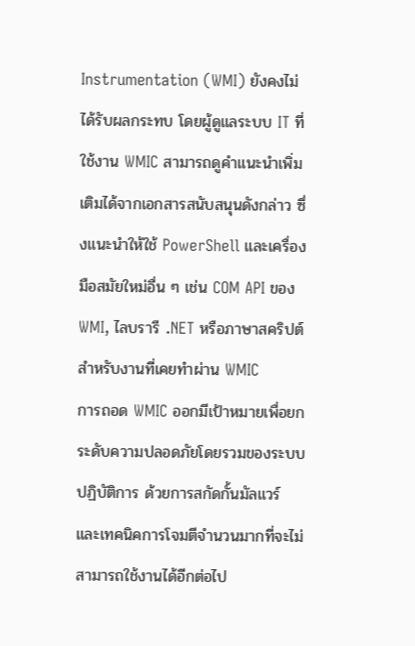Instrumentation (WMI) ยังคงไม่ได้รับผลกระทบ โดยผู้ดูแลระบบ IT ที่ใช้งาน WMIC สามารถดูคำแนะนำเพิ่มเติมได้จากเอกสารสนับสนุนดังกล่าว ซึ่งแนะนำให้ใช้ PowerShell และเครื่องมือสมัยใหม่อื่น ๆ เช่น COM API ของ WMI, ไลบรารี .NET หรือภาษาสคริปต์ สำหรับงานที่เคยทำผ่าน WMIC
การถอด WMIC ออกมีเป้าหมายเพื่อยกระดับความปลอดภัยโดยรวมของระบบปฏิบัติการ ด้วยการสกัดกั้นมัลแวร์ และเทคนิคการโจมตีจำนวนมากที่จะไม่สามารถใช้งานได้อีกต่อไป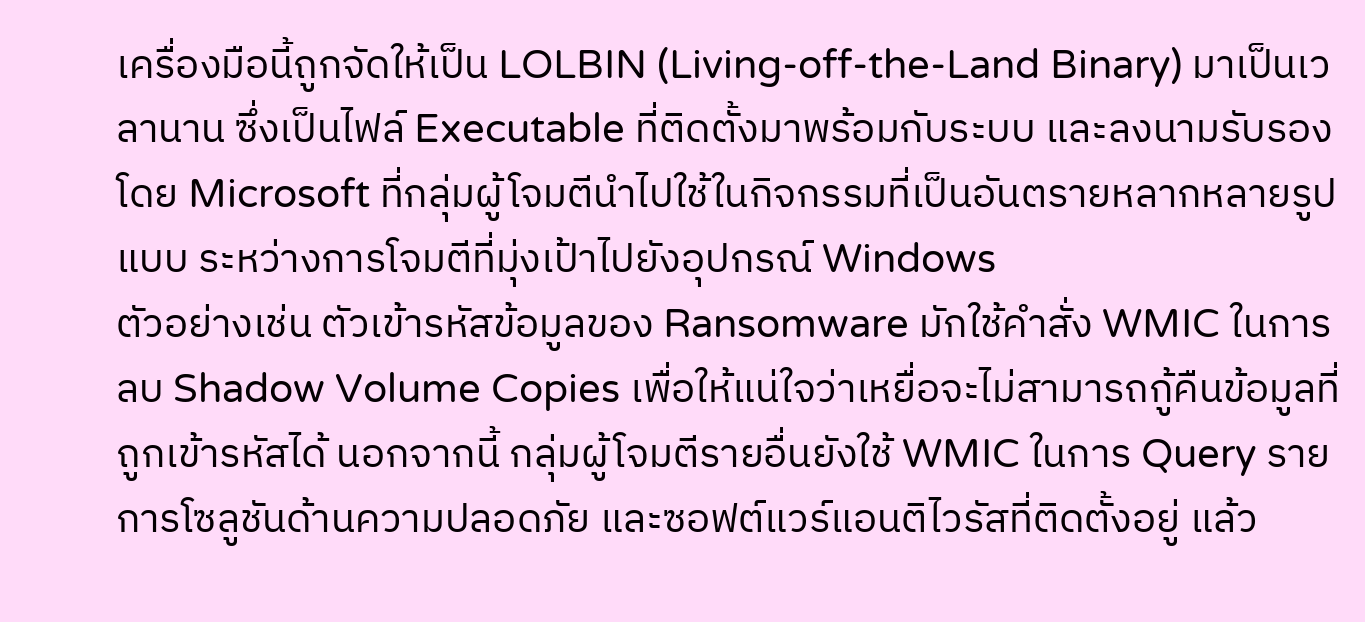เครื่องมือนี้ถูกจัดให้เป็น LOLBIN (Living-off-the-Land Binary) มาเป็นเวลานาน ซึ่งเป็นไฟล์ Executable ที่ติดตั้งมาพร้อมกับระบบ และลงนามรับรองโดย Microsoft ที่กลุ่มผู้โจมตีนำไปใช้ในกิจกรรมที่เป็นอันตรายหลากหลายรูปแบบ ระหว่างการโจมตีที่มุ่งเป้าไปยังอุปกรณ์ Windows
ตัวอย่างเช่น ตัวเข้ารหัสข้อมูลของ Ransomware มักใช้คำสั่ง WMIC ในการลบ Shadow Volume Copies เพื่อให้แน่ใจว่าเหยื่อจะไม่สามารถกู้คืนข้อมูลที่ถูกเข้ารหัสได้ นอกจากนี้ กลุ่มผู้โจมตีรายอื่นยังใช้ WMIC ในการ Query รายการโซลูชันด้านความปลอดภัย และซอฟต์แวร์แอนติไวรัสที่ติดตั้งอยู่ แล้ว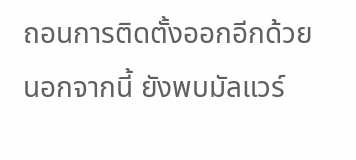ถอนการติดตั้งออกอีกด้วย
นอกจากนี้ ยังพบมัลแวร์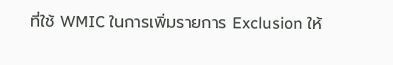ที่ใช้ WMIC ในการเพิ่มรายการ Exclusion ให้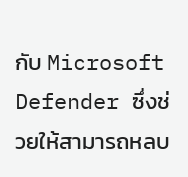กับ Microsoft Defender ซึ่งช่วยให้สามารถหลบ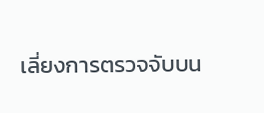เลี่ยงการตรวจจับบน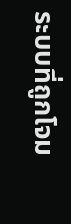ระบบที่ถูกโจม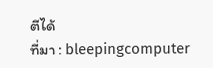ตีได้
ที่มา : bleepingcomputer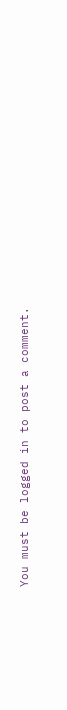You must be logged in to post a comment.